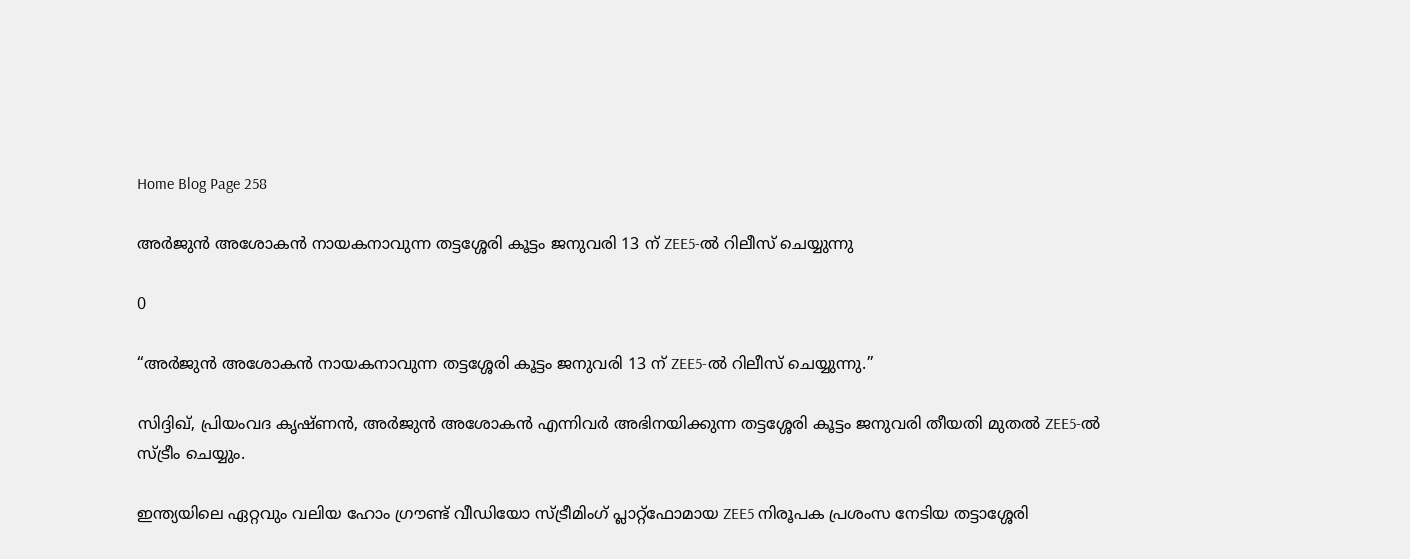Home Blog Page 258

അർജുൻ അശോകൻ നായകനാവുന്ന തട്ടശ്ശേരി കൂട്ടം ജനുവരി 13 ന് ZEE5-ൽ റിലീസ് ചെയ്യുന്നു

0

“അർജുൻ അശോകൻ നായകനാവുന്ന തട്ടശ്ശേരി കൂട്ടം ജനുവരി 13 ന് ZEE5-ൽ റിലീസ് ചെയ്യുന്നു.”

സിദ്ദിഖ്, പ്രിയംവദ കൃഷ്ണൻ, അർജുൻ അശോകൻ എന്നിവർ അഭിനയിക്കുന്ന തട്ടശ്ശേരി കൂട്ടം ജനുവരി തീയതി മുതൽ ZEE5-ൽ സ്ട്രീം ചെയ്യും.

ഇന്ത്യയിലെ ഏറ്റവും വലിയ ഹോം ഗ്രൗണ്ട് വീഡിയോ സ്ട്രീമിംഗ് പ്ലാറ്റ്‌ഫോമായ ZEE5 നിരൂപക പ്രശംസ നേടിയ തട്ടാശ്ശേരി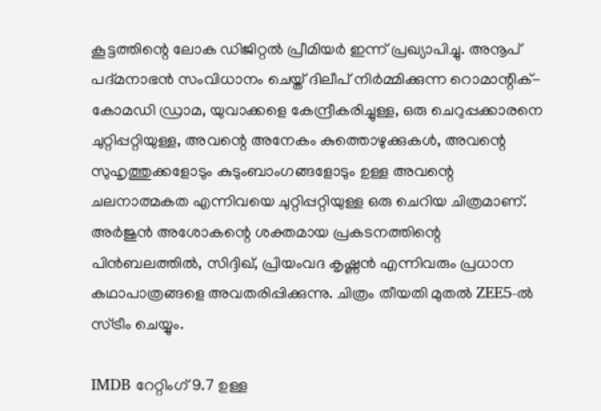കൂട്ടത്തിന്റെ ലോക ഡിജിറ്റൽ പ്രീമിയർ ഇന്ന് പ്രഖ്യാപിച്ചു. അനൂപ് പദ്മനാഭൻ സംവിധാനം ചെയ്ത് ദിലീപ് നിർമ്മിക്കുന്ന റൊമാന്റിക്-കോമഡി ഡ്രാമ, യുവാക്കളെ കേന്ദ്രീകരിച്ചുള്ള, ഒരു ചെറുപ്പക്കാരനെ ചുറ്റിപ്പറ്റിയുള്ള, അവന്റെ അനേകം കുത്തൊഴുക്കുകൾ, അവന്റെ സുഹൃത്തുക്കളോടും കുടുംബാംഗങ്ങളോടും ഉള്ള അവന്റെ ചലനാത്മകത എന്നിവയെ ചുറ്റിപ്പറ്റിയുള്ള ഒരു ചെറിയ ചിത്രമാണ്. അർജുൻ അശോകന്റെ ശക്തമായ പ്രകടനത്തിന്റെ പിൻബലത്തിൽ, സിദ്ദിഖ്, പ്രിയംവദ കൃഷ്ണൻ എന്നിവരും പ്രധാന കഥാപാത്രങ്ങളെ അവതരിപ്പിക്കുന്നു. ചിത്രം തീയതി മുതൽ ZEE5-ൽ സ്ട്രീം ചെയ്യും.

IMDB റേറ്റിംഗ് 9.7 ഉള്ള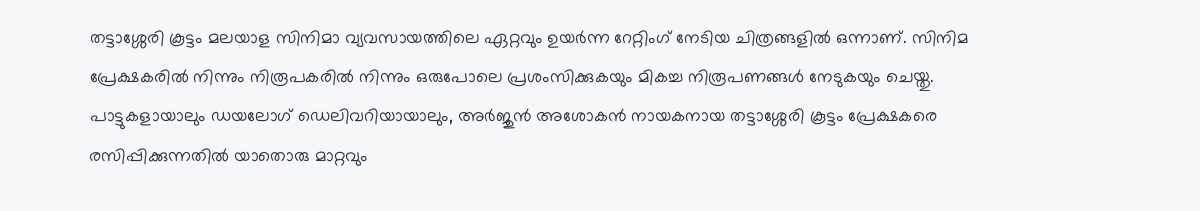തട്ടാശ്ശേരി കൂട്ടം മലയാള സിനിമാ വ്യവസായത്തിലെ ഏറ്റവും ഉയർന്ന റേറ്റിംഗ് നേടിയ ചിത്രങ്ങളിൽ ഒന്നാണ്. സിനിമ പ്രേക്ഷകരിൽ നിന്നും നിരൂപകരിൽ നിന്നും ഒരുപോലെ പ്രശംസിക്കുകയും മികച്ച നിരൂപണങ്ങൾ നേടുകയും ചെയ്തു. പാട്ടുകളായാലും ഡയലോഗ് ഡെലിവറിയായാലും, അർജുൻ അശോകൻ നായകനായ തട്ടാശ്ശേരി കൂട്ടം പ്രേക്ഷകരെ രസിപ്പിക്കുന്നതിൽ യാതൊരു മാറ്റവും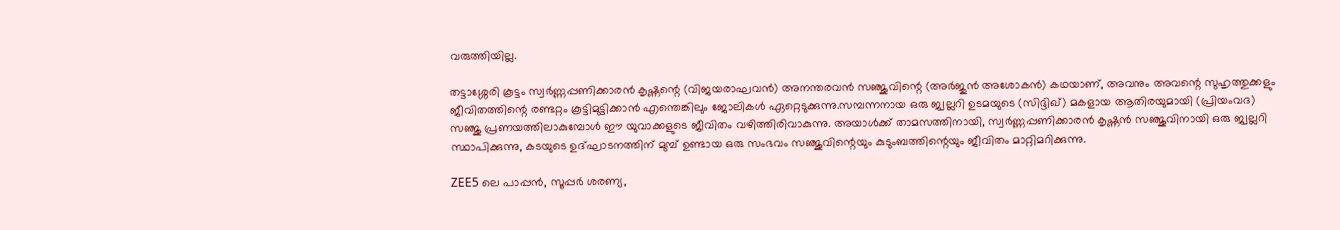വരുത്തിയില്ല.

തട്ടാശ്ശേരി കൂട്ടം സ്വർണ്ണപ്പണിക്കാരൻ കൃഷ്ണന്റെ (വിജയരാഘവൻ) അനന്തരവൻ സഞ്ജുവിന്റെ (അർജുൻ അശോകൻ) കഥയാണ്, അവനും അവന്റെ സുഹൃത്തുക്കളും ജീവിതത്തിന്റെ രണ്ടറ്റം കൂട്ടിമുട്ടിക്കാൻ എന്തെങ്കിലും ജോലികൾ ഏറ്റെടുക്കുന്നു.സമ്പന്നനായ ഒരു ജ്വല്ലറി ഉടമയുടെ (സിദ്ദിഖ്) മകളായ ആതിരയുമായി (പ്രിയംവദ) സഞ്ജു പ്രണയത്തിലാകുമ്പോൾ ഈ യുവാക്കളുടെ ജീവിതം വഴിത്തിരിവാകുന്നു. അയാൾക്ക് താമസത്തിനായി, സ്വർണ്ണപ്പണിക്കാരൻ കൃഷ്ണൻ സഞ്ജുവിനായി ഒരു ജ്വല്ലറി സ്ഥാപിക്കുന്നു, കടയുടെ ഉദ്ഘാടനത്തിന് മുമ്പ് ഉണ്ടായ ഒരു സംഭവം സഞ്ജുവിന്റെയും കുടുംബത്തിന്റെയും ജീവിതം മാറ്റിമറിക്കുന്നു.

ZEE5 ലെ പാപ്പൻ, സൂപ്പർ ശരണ്യ,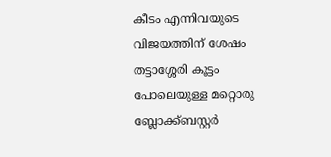കീടം എന്നിവയുടെ വിജയത്തിന് ശേഷം തട്ടാശ്ശേരി കൂട്ടം പോലെയുള്ള മറ്റൊരു ബ്ലോക്ക്ബസ്റ്റർ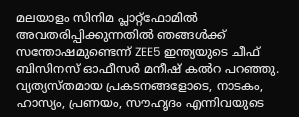മലയാളം സിനിമ പ്ലാറ്റ്‌ഫോമിൽ അവതരിപ്പിക്കുന്നതിൽ ഞങ്ങൾക്ക് സന്തോഷമുണ്ടെന്ന് ZEE5 ഇന്ത്യയുടെ ചീഫ് ബിസിനസ് ഓഫീസർ മനീഷ് കൽറ പറഞ്ഞു. വ്യത്യസ്‌തമായ പ്രകടനങ്ങളോടെ, നാടകം, ഹാസ്യം, പ്രണയം, സൗഹൃദം എന്നിവയുടെ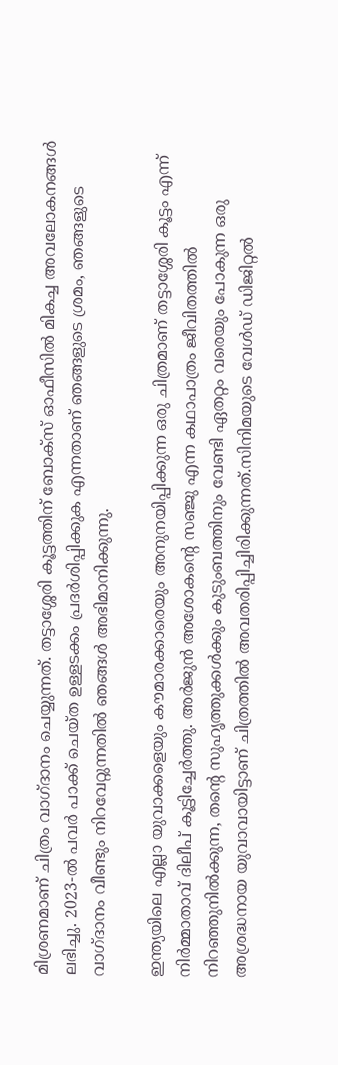മിശ്രണമാണ് ചിത്രം വാഗ്ദാനം ചെയ്യുന്നത്. തട്ടാശ്ശേരി കൂട്ടത്തിന് ബോക്‌സ് ഓഫീസിൽ മികച്ച അവലോകനങ്ങൾ ലഭിച്ചു. 2023-ൽ പവർ പാക്ക് ചെയ്ത ഉള്ളടക്കം പ്രദർശിപ്പിക്കുക എന്നതാണ് ഞങ്ങളുടെ ശ്രമം, ഞങ്ങളുടെ വാഗ്ദാനം വീണ്ടും നിറവേറ്റുന്നതിൽ ഞങ്ങൾ അഭിമാനിക്കുന്നു.

ഇന്ത്യയിലെ എല്ലാ യുവാക്കളെയും കൗമാരക്കാരെയും അനുനയിപ്പിക്കുന്ന ഒരു ചിത്രമാണ് തട്ടാശ്ശേരി കൂട്ടം എന്ന് നിർമ്മാതാവ് ദിലീപ് കൂട്ടിച്ചേർത്തു. അർജുൻ അശോകന്റെ സഞ്ജു എന്ന കഥാപാത്രം ജീവിതത്തിൽ നിറഞ്ഞുനിൽക്കുന്ന, തന്റെ സുഹൃത്തുക്കൾക്കും കുടുംബത്തിനും വേണ്ടി ഏതറ്റം വരെയും പോകുന്ന ഒരു അശ്രദ്ധനായ യുവാവായിട്ടാണ് ചിത്രത്തിൽ അവതരിപ്പിച്ചിരിക്കുന്നത്.സിനിമയുടെ വേൾഡ് ഡിജിറ്റൽ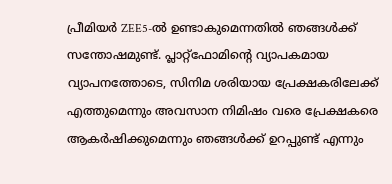പ്രീമിയർ ZEE5-ൽ ഉണ്ടാകുമെന്നതിൽ ഞങ്ങൾക്ക് സന്തോഷമുണ്ട്. പ്ലാറ്റ്‌ഫോമിന്റെ വ്യാപകമായ വ്യാപനത്തോടെ, സിനിമ ശരിയായ പ്രേക്ഷകരിലേക്ക് എത്തുമെന്നും അവസാന നിമിഷം വരെ പ്രേക്ഷകരെ ആകർഷിക്കുമെന്നും ഞങ്ങൾക്ക് ഉറപ്പുണ്ട് എന്നും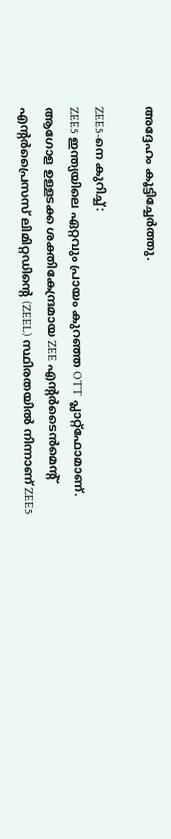അദ്ദേഹം കൂട്ടിച്ചേർത്തു.

ZEE5-നെ കുറിച്ച്:
ZEE5 ഇന്ത്യയിലെ ഏറ്റവും പ്രായം കുറഞ്ഞ OTT പ്ലാറ്റ്‌ഫോമാണ്. ആഗോള ഉള്ളടക്ക ശക്തികേന്ദ്രമായ ZEE എന്റർടൈൻമെന്റ് എന്റർപ്രൈസസ് ലിമിറ്റഡിന്റെ (ZEEL) സ്ഥിരതയിൽ നിന്നാണ് ZEE5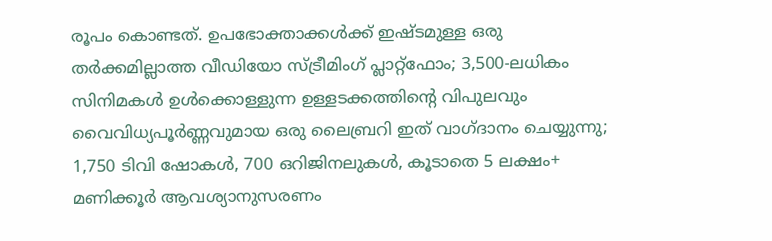രൂപം കൊണ്ടത്. ഉപഭോക്താക്കൾക്ക് ഇഷ്ടമുള്ള ഒരു തർക്കമില്ലാത്ത വീഡിയോ സ്ട്രീമിംഗ് പ്ലാറ്റ്ഫോം; 3,500-ലധികം സിനിമകൾ ഉൾക്കൊള്ളുന്ന ഉള്ളടക്കത്തിന്റെ വിപുലവും വൈവിധ്യപൂർണ്ണവുമായ ഒരു ലൈബ്രറി ഇത് വാഗ്ദാനം ചെയ്യുന്നു; 1,750 ടിവി ഷോകൾ, 700 ഒറിജിനലുകൾ, കൂടാതെ 5 ലക്ഷം+ മണിക്കൂർ ആവശ്യാനുസരണം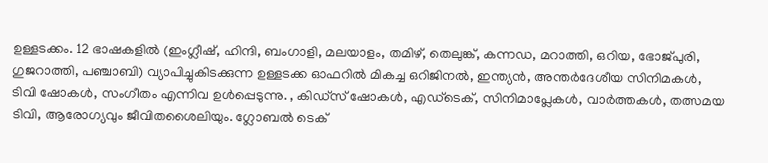ഉള്ളടക്കം. 12 ഭാഷകളിൽ (ഇംഗ്ലീഷ്, ഹിന്ദി, ബംഗാളി, മലയാളം, തമിഴ്, തെലുങ്ക്, കന്നഡ, മറാത്തി, ഒറിയ, ഭോജ്പുരി, ഗുജറാത്തി, പഞ്ചാബി) വ്യാപിച്ചുകിടക്കുന്ന ഉള്ളടക്ക ഓഫറിൽ മികച്ച ഒറിജിനൽ, ഇന്ത്യൻ, അന്തർദേശീയ സിനിമകൾ, ടിവി ഷോകൾ, സംഗീതം എന്നിവ ഉൾപ്പെടുന്നു. , കിഡ്‌സ് ഷോകൾ, എഡ്‌ടെക്, സിനിമാപ്ലേകൾ, വാർത്തകൾ, തത്സമയ ടിവി, ആരോഗ്യവും ജീവിതശൈലിയും. ഗ്ലോബൽ ടെക്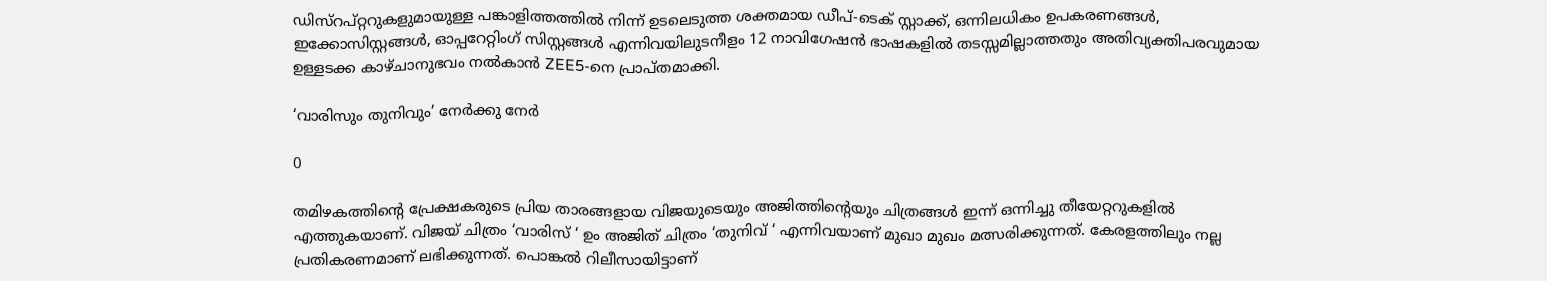ഡിസ്‌റപ്റ്ററുകളുമായുള്ള പങ്കാളിത്തത്തിൽ നിന്ന് ഉടലെടുത്ത ശക്തമായ ഡീപ്-ടെക് സ്റ്റാക്ക്, ഒന്നിലധികം ഉപകരണങ്ങൾ, ഇക്കോസിസ്റ്റങ്ങൾ, ഓപ്പറേറ്റിംഗ് സിസ്റ്റങ്ങൾ എന്നിവയിലുടനീളം 12 നാവിഗേഷൻ ഭാഷകളിൽ തടസ്സമില്ലാത്തതും അതിവ്യക്തിപരവുമായ ഉള്ളടക്ക കാഴ്ചാനുഭവം നൽകാൻ ZEE5-നെ പ്രാപ്‌തമാക്കി.

‘വാരിസും തുനിവും’ നേർക്കു നേർ

0

തമിഴകത്തിന്റെ പ്രേക്ഷകരുടെ പ്രിയ താരങ്ങളായ വിജയുടെയും അജിത്തിന്റെയും ചിത്രങ്ങൾ ഇന്ന് ഒന്നിച്ചു തീയേറ്ററുകളിൽ എത്തുകയാണ്. വിജയ് ചിത്രം ‘വാരിസ് ‘ ഉം അജിത് ചിത്രം ‘തുനിവ്‌ ‘ എന്നിവയാണ് മുഖാ മുഖം മത്സരിക്കുന്നത്. കേരളത്തിലും നല്ല പ്രതികരണമാണ് ലഭിക്കുന്നത്. പൊങ്കൽ റിലീസായിട്ടാണ്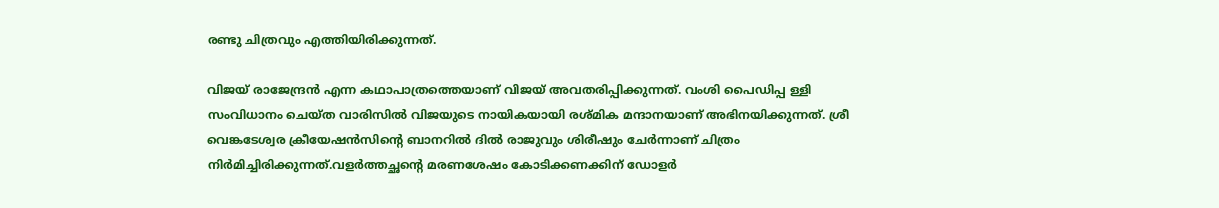രണ്ടു ചിത്രവും എത്തിയിരിക്കുന്നത്.

വിജയ് രാജേന്ദ്രൻ എന്ന കഥാപാത്രത്തെയാണ് വിജയ് അവതരിപ്പിക്കുന്നത്. വംശി പൈഡിപ്പ ള്ളി സംവിധാനം ചെയ്ത വാരിസിൽ വിജയുടെ നായികയായി രശ്മിക മന്ദാനയാണ് അഭിനയിക്കുന്നത്. ശ്രീ വെങ്കടേശ്വര ക്രീയേഷൻസിന്റെ ബാനറിൽ ദിൽ രാജുവും ശിരീഷും ചേർന്നാണ് ചിത്രം നിർമിച്ചിരിക്കുന്നത്.വളർത്തച്ഛന്റെ മരണശേഷം കോടിക്കണക്കിന് ഡോളർ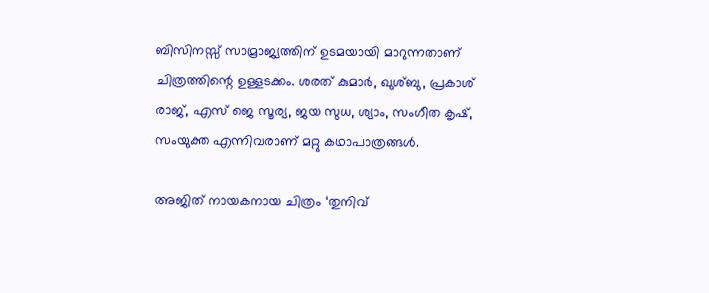ബിസിനസ്സ് സാമ്രാജ്യത്തിന് ഉടമയായി മാറുന്നതാണ്‌ ചിത്രത്തിന്റെ ഉള്ളടക്കം. ശരത് കുമാർ, ഖുശ്ബു, പ്രകാശ് രാജ്, എസ് ജെ സൂര്യ, ജയ സുധ, ശ്യാം, സംഗീത കൃഷ്, സംയുക്ത എന്നിവരാണ് മറ്റു കഥാപാത്രങ്ങൾ.

അജിത് നായകനായ ചിത്രം ‘തുനിവ്‌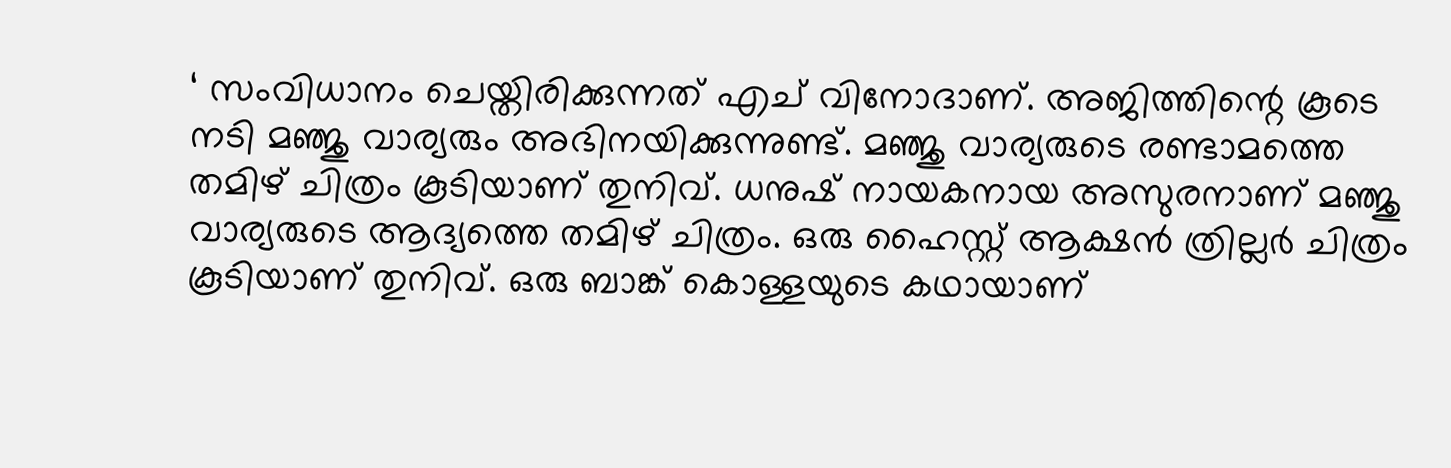‘ സംവിധാനം ചെയ്തിരിക്കുന്നത് എച് വിനോദാണ്. അജിത്തിന്റെ കൂടെ നടി മഞ്ജു വാര്യരും അഭിനയിക്കുന്നുണ്ട്. മഞ്ജു വാര്യരുടെ രണ്ടാമത്തെ തമിഴ് ചിത്രം കൂടിയാണ് തുനിവ്‌. ധനുഷ് നായകനായ അസുരനാണ് മഞ്ജു വാര്യരുടെ ആദ്യത്തെ തമിഴ് ചിത്രം. ഒരു ഹൈസ്റ്റ് ആക്ഷൻ ത്രില്ലർ ചിത്രം കൂടിയാണ് തുനിവ്‌. ഒരു ബാങ്ക് കൊള്ളയുടെ കഥായാണ്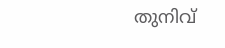തുനിവ്‌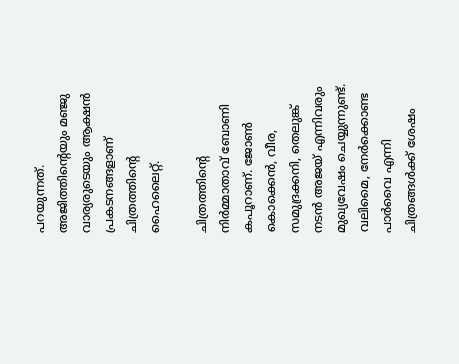പറയുന്നത്. അജിത്തിന്റെയും മഞ്ജു വാര്യരുടെയും ആക്ഷൻ പ്രകടനങ്ങളാണ് ചിത്രത്തിന്റെ ഹൈലൈറ്റ്.

ചിത്രത്തിന്റെ നിർമ്മാതാവ് ബോണി കപൂറാണ്. ജോൺ കൊക്കെൻ, വീര, സമുദ്രക്കനി, തെലുങ്ക് നടൻ അജയ് എന്നിവരും മുഖ്യവേഷം ചെയ്യുന്നുണ്ട്. വലിമൈ, നേർക്കൊണ്ട പാർവൈ എന്നി ചിത്രങ്ങൾക്ക് ശേഷം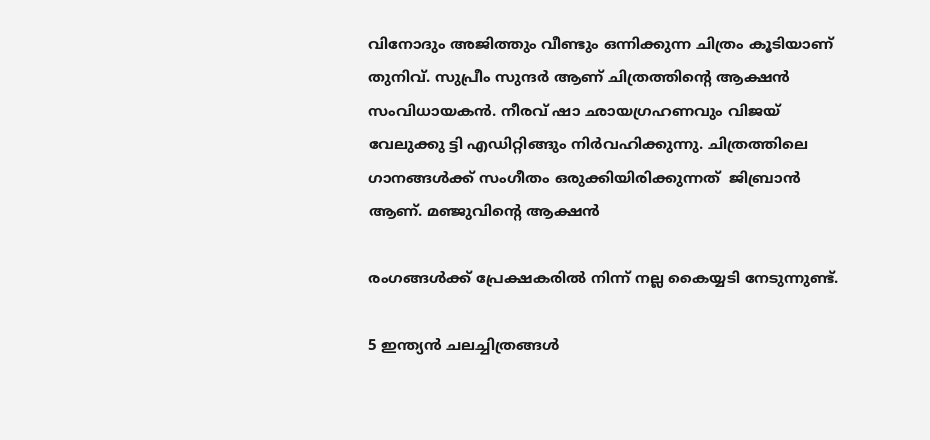വിനോദും അജിത്തും വീണ്ടും ഒന്നിക്കുന്ന ചിത്രം കൂടിയാണ് തുനിവ്‌. സുപ്രീം സുന്ദർ ആണ് ചിത്രത്തിന്റെ ആക്ഷൻ സംവിധായകൻ. നീരവ് ഷാ ഛായഗ്രഹണവും വിജയ് വേലുക്കു ട്ടി എഡിറ്റിങ്ങും നിർവഹിക്കുന്നു. ചിത്രത്തിലെ ഗാനങ്ങൾക്ക് സംഗീതം ഒരുക്കിയിരിക്കുന്നത്  ജിബ്രാൻ ആണ്. മഞ്ജുവിന്റെ ആക്ഷൻ

രംഗങ്ങൾക്ക്‌ പ്രേക്ഷകരിൽ നിന്ന് നല്ല കൈയ്യടി നേടുന്നുണ്ട്.

5 ഇന്ത്യൻ ചലച്ചിത്രങ്ങൾ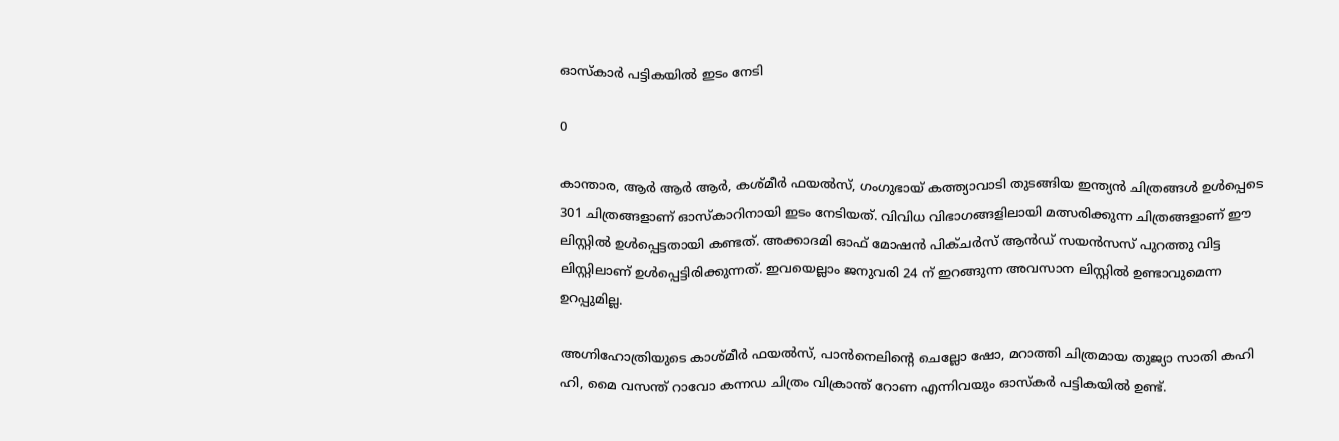ഓസ്കാർ പട്ടികയിൽ ഇടം നേടി

0

കാന്താര, ആർ ആർ ആർ, കശ്മീർ ഫയൽസ്, ഗംഗുഭായ് കത്ത്യാവാടി തുടങ്ങിയ ഇന്ത്യൻ ചിത്രങ്ങൾ ഉൾപ്പെടെ 301 ചിത്രങ്ങളാണ് ഓസ്‌കാറിനായി ഇടം നേടിയത്. വിവിധ വിഭാഗങ്ങളിലായി മത്സരിക്കുന്ന ചിത്രങ്ങളാണ് ഈ ലിസ്റ്റിൽ ഉൾപ്പെട്ടതായി കണ്ടത്. അക്കാദമി ഓഫ് മോഷൻ പിക്ചർസ് ആൻഡ് സയൻസസ് പുറത്തു വിട്ട ലിസ്റ്റിലാണ് ഉൾപ്പെട്ടിരിക്കുന്നത്. ഇവയെല്ലാം ജനുവരി 24 ന് ഇറങ്ങുന്ന അവസാന ലിസ്റ്റിൽ ഉണ്ടാവുമെന്ന ഉറപ്പുമില്ല.

അഗ്നിഹോത്രിയുടെ കാശ്മീർ ഫയൽസ്, പാൻനെലിന്റെ ചെല്ലോ ഷോ, മറാത്തി ചിത്രമായ തുജ്യാ സാതി കഹി ഹി, മൈ വസന്ത് റാവോ കന്നഡ ചിത്രം വിക്രാന്ത് റോണ എന്നിവയും ഓസ്കർ പട്ടികയിൽ ഉണ്ട്.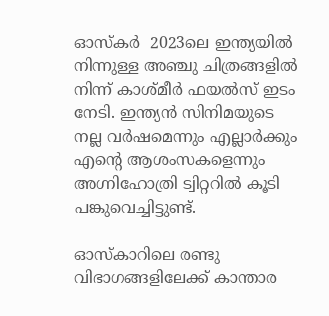ഓസ്കർ  2023ലെ ഇന്ത്യയിൽ നിന്നുള്ള അഞ്ചു ചിത്രങ്ങളിൽ നിന്ന് കാശ്മീർ ഫയൽസ് ഇടം നേടി. ഇന്ത്യൻ സിനിമയുടെ നല്ല വർഷമെന്നും എല്ലാർക്കും എന്റെ ആശംസകളെന്നും അഗ്നിഹോത്രി ട്വിറ്ററിൽ കൂടി പങ്കുവെച്ചിട്ടുണ്ട്.

ഓസ്‌കാറിലെ രണ്ടു വിഭാഗങ്ങളിലേക്ക് കാന്താര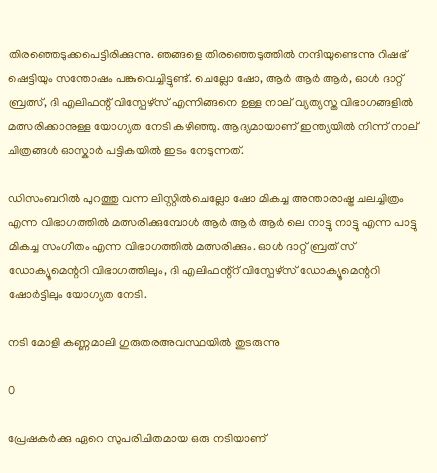തിരഞ്ഞെടുക്കപെട്ടിരിക്കുന്നു. ഞങ്ങളെ തിരഞ്ഞെടുത്തിൽ നന്ദിയുണ്ടെന്നു റിഷഭ് ഷെട്ടിയും സന്തോഷം പങ്കുവെച്ചിട്ടുണ്ട്. ചെല്ലോ ഷോ, ആർ ആർ ആർ, ഓൾ ദാറ്റ്‌ ബ്രത്സ്, ദി എലിഫന്റ് വിസ്പേഴ്‌സ് എന്നിങ്ങനെ ഉള്ള നാല് വ്യത്യസ്ത വിഭാഗങ്ങളിൽ മത്സരിക്കാനുള്ള യോഗ്യത നേടി കഴിഞ്ഞു. ആദ്യമായാണ് ഇന്ത്യയിൽ നിന്ന് നാല് ചിത്രങ്ങൾ ഓസ്കാർ പട്ടികയിൽ ഇടം നേടുന്നത്.

ഡിസംബറിൽ പുറത്തു വന്ന ലിസ്റ്റിൽചെല്ലോ ഷോ മികച്ച അന്താരാഷ്ട്ര ചലച്ചിത്രം എന്ന വിഭാഗത്തിൽ മത്സരിക്കുമ്പോൾ ആർ ആർ ആർ ലെ നാട്ടു നാട്ടു എന്ന പാട്ടു മികച്ച സംഗീതം എന്ന വിഭാഗത്തിൽ മത്സരിക്കും. ഓൾ ദാറ്റ്‌ ബ്രത് സ് ഡോക്യൂമെന്ററി വിഭാഗത്തിലും, ദി എലിഫന്റ്റ് വിസ്പേഴ്‌സ് ഡോക്യൂമെന്ററി ഷോർട്ടിലും യോഗ്യത നേടി.

നടി മോളി കണ്ണമാലി ഗുരുതരഅവസ്ഥയിൽ തുടരുന്നു

0

പ്രേഷകർക്കു ഏറെ സുപരിചിതമായ ഒരു നടിയാണ്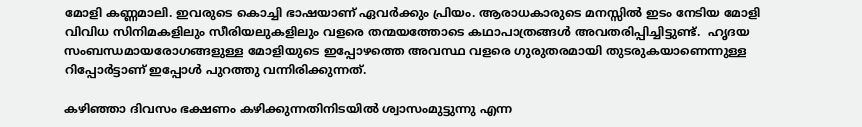മോളി കണ്ണമാലി. ഇവരുടെ കൊച്ചി ഭാഷയാണ് ഏവർക്കും പ്രിയം. ആരാധകാരുടെ മനസ്സിൽ ഇടം നേടിയ മോളി വിവിധ സിനിമകളിലും സീരിയലുകളിലും വളരെ തന്മയത്തോടെ കഥാപാത്രങ്ങൾ അവതരിപ്പിച്ചിട്ടുണ്ട്.  ഹൃദയ സംബന്ധമായരോഗങ്ങളുള്ള മോളിയുടെ ഇപ്പോഴത്തെ അവസ്ഥ വളരെ ഗുരുതരമായി തുടരുകയാണെന്നുള്ള റിപ്പോർട്ടാണ് ഇപ്പോൾ പുറത്തു വന്നിരിക്കുന്നത്.

കഴിഞ്ഞാ ദിവസം ഭക്ഷണം കഴിക്കുന്നതിനിടയിൽ ശ്വാസംമുട്ടുന്നു എന്ന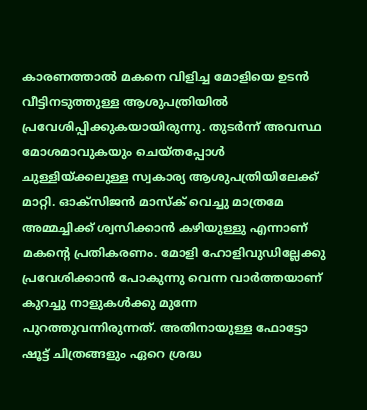കാരണത്താൽ മകനെ വിളിച്ച മോളിയെ ഉടൻ വീട്ടിനടുത്തുള്ള ആശുപത്രിയിൽ പ്രവേശിപ്പിക്കുകയായിരുന്നു. തുടർന്ന് അവസ്ഥ മോശമാവുകയും ചെയ്തപ്പോൾ ചുള്ളിയ്ക്കലുള്ള സ്വകാര്യ ആശുപത്രിയിലേക്ക് മാറ്റി. ഓക്സിജൻ മാസ്ക് വെച്ചു മാത്രമേ അമ്മച്ചിക്ക് ശ്വസിക്കാൻ കഴിയുള്ളു എന്നാണ് മകന്റെ പ്രതികരണം. മോളി ഹോളിവുഡില്ലേക്കു പ്രവേശിക്കാൻ പോകുന്നു വെന്ന വാർത്തയാണ് കുറച്ചു നാളുകൾക്കു മുന്നേ പുറത്തുവന്നിരുന്നത്. അതിനായുള്ള ഫോട്ടോ ഷൂട്ട്‌ ചിത്രങ്ങളും ഏറെ ശ്രദ്ധ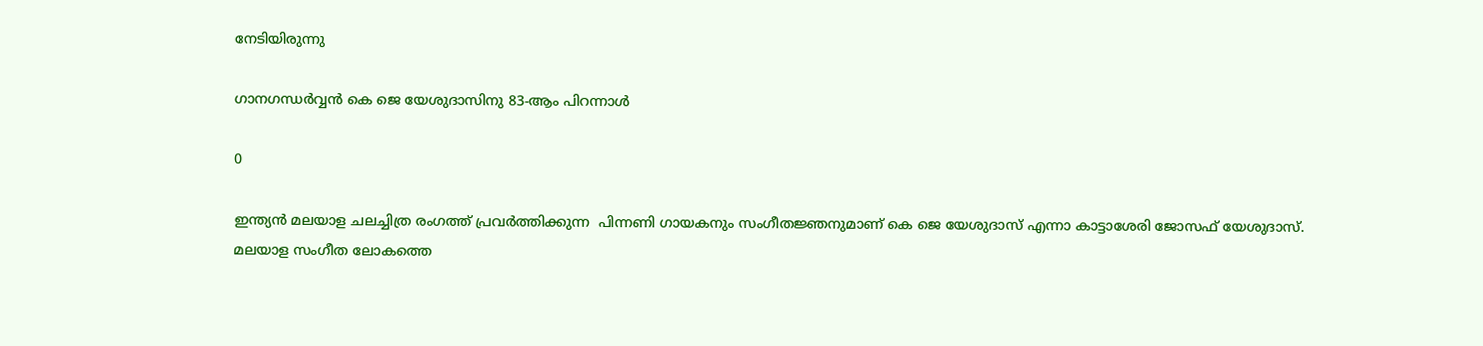നേടിയിരുന്നു

ഗാനഗന്ധർവ്വൻ കെ ജെ യേശുദാസിനു 83-ആം പിറന്നാൾ

0

ഇന്ത്യൻ മലയാള ചലച്ചിത്ര രംഗത്ത് പ്രവർത്തിക്കുന്ന  പിന്നണി ഗായകനും സംഗീതജ്ഞനുമാണ് കെ ജെ യേശുദാസ് എന്നാ കാട്ടാശേരി ജോസഫ് യേശുദാസ്. മലയാള സംഗീത ലോകത്തെ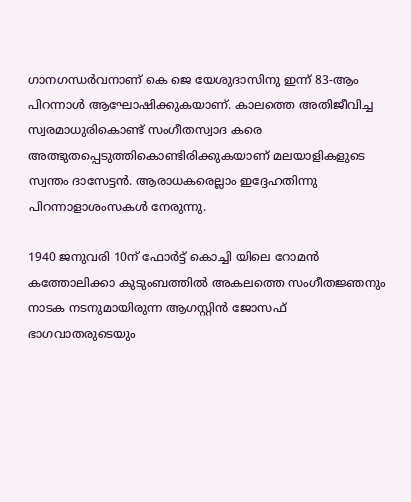ഗാനഗന്ധർവനാണ് കെ ജെ യേശുദാസിനു ഇന്ന് 83-ആം പിറന്നാൾ ആഘോഷിക്കുകയാണ്. കാലത്തെ അതിജീവിച്ച സ്വരമാധുരികൊണ്ട് സംഗീതസ്വാദ കരെ  അത്ഭുതപ്പെടുത്തികൊണ്ടിരിക്കുകയാണ് മലയാളികളുടെ സ്വന്തം ദാസേട്ടൻ. ആരാധകരെല്ലാം ഇദ്ദേഹതിന്നു പിറന്നാളാശംസകൾ നേരുന്നു.

1940 ജനുവരി 10ന് ഫോർട്ട്‌ കൊച്ചി യിലെ റോമൻ കത്തോലിക്കാ കുടുംബത്തിൽ അകലത്തെ സംഗീതജ്ഞനും നാടക നടനുമായിരുന്ന ആഗസ്റ്റിൻ ജോസഫ് ഭാഗവാതരുടെയും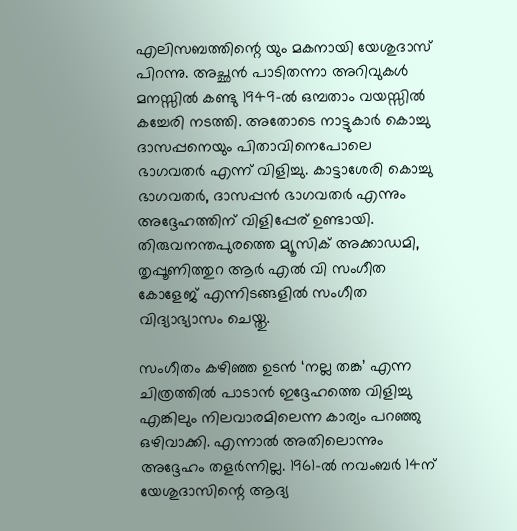എലിസബത്തിന്റെ യും മകനായി യേശുദാസ് പിറന്നു. അച്ഛൻ പാടിതന്നാ അറിവുകൾ മനസ്സിൽ കണ്ടു 1949-ൽ ഒമ്പതാം വയസ്സിൽ കച്ചേരി നടത്തി. അതോടെ നാട്ടുകാർ കൊച്ചു ദാസപ്പനെയും പിതാവിനെപോലെ ഭാഗവതർ എന്ന് വിളിച്ചു. കാട്ടാശേരി കൊച്ചു ഭാഗവതർ, ദാസപ്പൻ ഭാഗവതർ എന്നും അദ്ദേഹത്തിന് വിളിപ്പേര് ഉണ്ടായി. തിരുവനന്തപുരത്തെ മ്യൂസിക് അക്കാഡമി, തൃപ്പൂണിത്തുറ ആർ എൽ വി സംഗീത കോളേജ് എന്നിടങ്ങളിൽ സംഗീത വിദ്യാഭ്യാസം ചെയ്തു.

സംഗീതം കഴിഞ്ഞ ഉടൻ ‘നല്ല തങ്ക’ എന്ന ചിത്രത്തിൽ പാടാൻ ഇദ്ദേഹത്തെ വിളിച്ചു എങ്കിലും നിലവാരമിലെന്ന കാര്യം പറഞ്ഞു ഒഴിവാക്കി. എന്നാൽ അതിലൊന്നും അദ്ദേഹം തളർന്നില്ല. 1961-ൽ നവംബർ 14ന് യേശുദാസിന്റെ ആദ്യ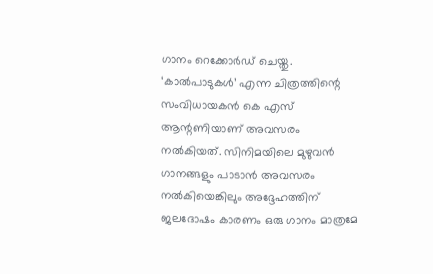ഗാനം റെക്കോർഡ് ചെയ്തു. ‘കാൽപാടുകൾ’ എന്ന ചിത്രത്തിന്റെ സംവിധായകൻ കെ എസ് ആന്റണിയാണ് അവസരം നൽകിയത്. സിനിമയിലെ മുഴുവൻ ഗാനങ്ങളും പാടാൻ അവസരം നൽകിയെങ്കിലും അദ്ദേഹത്തിന് ജലദോഷം കാരണം ഒരു ഗാനം മാത്രമേ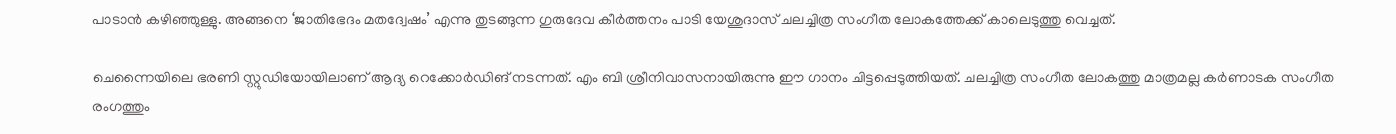പാടാൻ കഴിഞ്ഞുള്ളു. അങ്ങനെ ‘ജാതിഭേദം മതദ്വേഷം’ എന്നു തുടങ്ങുന്ന ഗുരുദേവ കീർത്തനം പാടി യേശുദാസ് ചലച്ചിത്ര സംഗീത ലോകത്തേക്ക് കാലെടുത്തു വെച്ചത്.

ചെന്നൈയിലെ ഭരണി സ്റ്റുഡിയോയിലാണ് ആദ്യ റെക്കോർഡിങ് നടന്നത്. എം ബി ശ്രീനിവാസനായിരുന്നു ഈ ഗാനം ചിട്ടപ്പെടുത്തിയത്. ചലച്ചിത്ര സംഗീത ലോകത്തു മാത്രമല്ല കർണാടക സംഗീത രംഗത്തും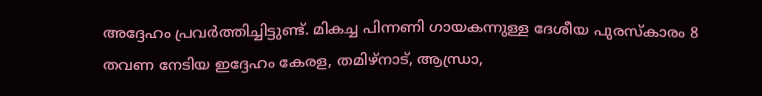അദ്ദേഹം പ്രവർത്തിച്ചിട്ടുണ്ട്. മികച്ച പിന്നണി ഗായകന്നുള്ള ദേശീയ പുരസ്‌കാരം 8 തവണ നേടിയ ഇദ്ദേഹം കേരള, തമിഴ്നാട്, ആന്ധ്രാ,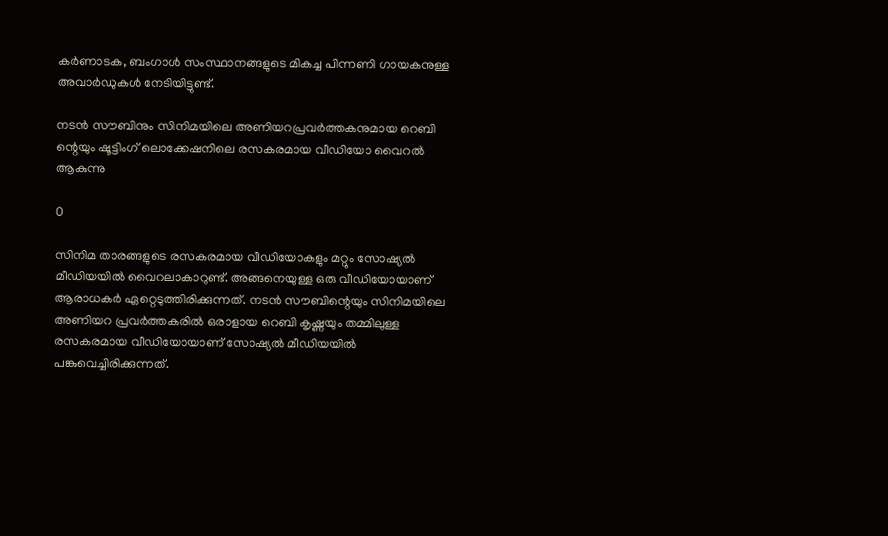കർണാടക, ബംഗാൾ സംസ്ഥാനങ്ങളുടെ മികച്ച പിന്നണി ഗായകനുള്ള അവാർഡുകൾ നേടിയിട്ടുണ്ട്.

നടൻ സൗബിനും സിനിമയിലെ അണിയറപ്രവർത്തകനുമായ റെബി ന്റെയും ഷൂട്ടിംഗ് ലൊക്കേഷനിലെ രസകരമായ വീഡിയോ വൈറൽ ആകുന്നു

0

സിനിമ താരങ്ങളുടെ രസകരമായ വീഡിയോകളും മറ്റും സോഷ്യൽ മീഡിയയിൽ വൈറലാകാറുണ്ട്. അങ്ങനെയുള്ള ഒരു വീഡിയോയാണ് ആരാധകർ ഏറ്റെടുത്തിരിക്കുന്നത്. നടൻ സൗബിന്റെയും സിനിമയിലെ അണിയറ പ്രവർത്തകരിൽ ഒരാളായ റെബി കൃഷ്ണയും തമ്മിലുള്ള രസകരമായ വീഡിയോയാണ് സോഷ്യൽ മീഡിയയിൽ പങ്കുവെച്ചിരിക്കുന്നത്.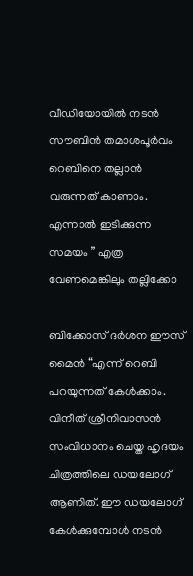വീഡിയോയിൽ നടൻ സൗബിൻ തമാശപൂർവം റെബിനെ തല്ലാൻ വരുന്നത് കാണാം. എന്നാൽ ഇടിക്കുന്ന സമയം ” എത്ര വേണമെങ്കിലും തല്ലിക്കോ

ബിക്കോസ് ദർശന ഈസ്‌ മൈൻ “എന്ന് റെബി പറയുന്നത് കേൾക്കാം. വിനീത് ശ്രീനിവാസൻ സംവിധാനം ചെയ്ത ഹൃദയം ചിത്രത്തിലെ ഡയലോഗ് ആണിത്. ഈ ഡയലോഗ് കേൾക്കുമ്പോൾ നടൻ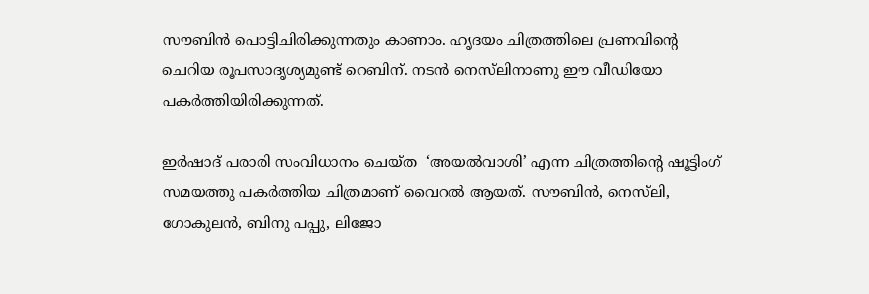സൗബിൻ പൊട്ടിചിരിക്കുന്നതും കാണാം. ഹൃദയം ചിത്രത്തിലെ പ്രണവിന്റെ ചെറിയ രൂപസാദൃശ്യമുണ്ട് റെബിന്. നടൻ നെസ്‌ലിനാണു ഈ വീഡിയോ പകർത്തിയിരിക്കുന്നത്.

ഇർഷാദ് പരാരി സംവിധാനം ചെയ്ത  ‘അയൽവാശി’ എന്ന ചിത്രത്തിന്റെ ഷൂട്ടിംഗ് സമയത്തു പകർത്തിയ ചിത്രമാണ് വൈറൽ ആയത്. സൗബിൻ, നെസ്‌ലി, ഗോകുലൻ, ബിനു പപ്പു, ലിജോ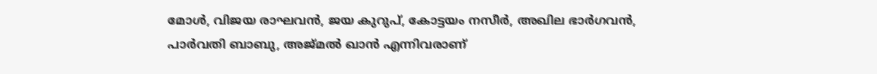മോൾ, വിജയ രാഘവൻ, ജയ കുറുപ്, കോട്ടയം നസീർ, അഖില ഭാർഗവൻ, പാർവതി ബാബു, അജ്മൽ ഖാൻ എന്നിവരാണ്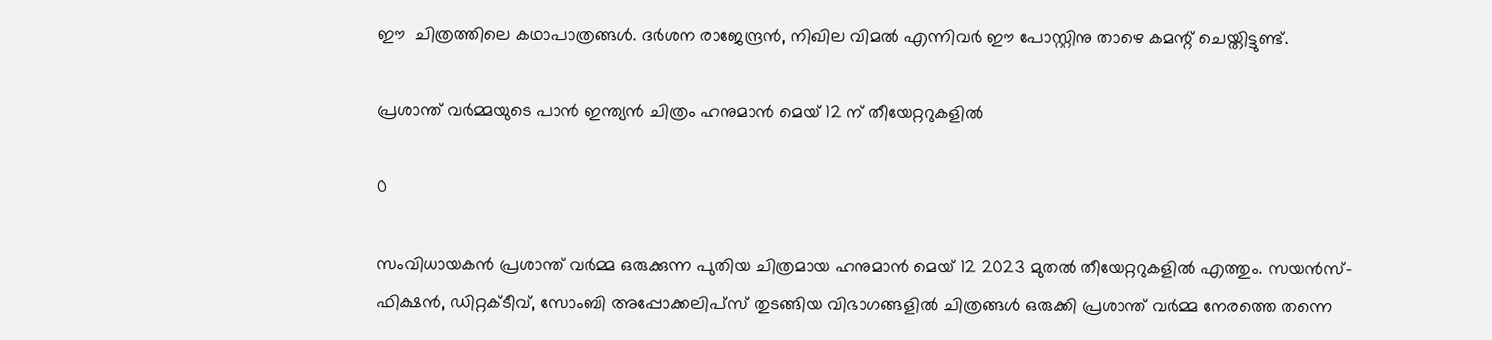ഈ  ചിത്രത്തിലെ കഥാപാത്രങ്ങൾ. ദർശന രാജേന്ദ്രൻ, നിഖില വിമൽ എന്നിവർ ഈ പോസ്റ്റിനു താഴെ കമന്റ്‌ ചെയ്തിട്ടുണ്ട്.

പ്രശാന്ത് വർമ്മയുടെ പാൻ ഇന്ത്യൻ ചിത്രം ഹനുമാൻ മെയ് 12 ന് തീയേറ്ററുകളിൽ

0

സംവിധായകൻ പ്രശാന്ത് വർമ്മ ഒരുക്കുന്ന പുതിയ ചിത്രമായ ഹനുമാൻ മെയ് 12 2023 മുതൽ തീയേറ്ററുകളിൽ എത്തും. സയൻസ്-ഫിക്ഷൻ, ഡിറ്റക്ടീവ്, സോംബി അപ്പോക്കലിപ്‌സ് തുടങ്ങിയ വിഭാഗങ്ങളിൽ ചിത്രങ്ങൾ ഒരുക്കി പ്രശാന്ത് വർമ്മ നേരത്തെ തന്നെ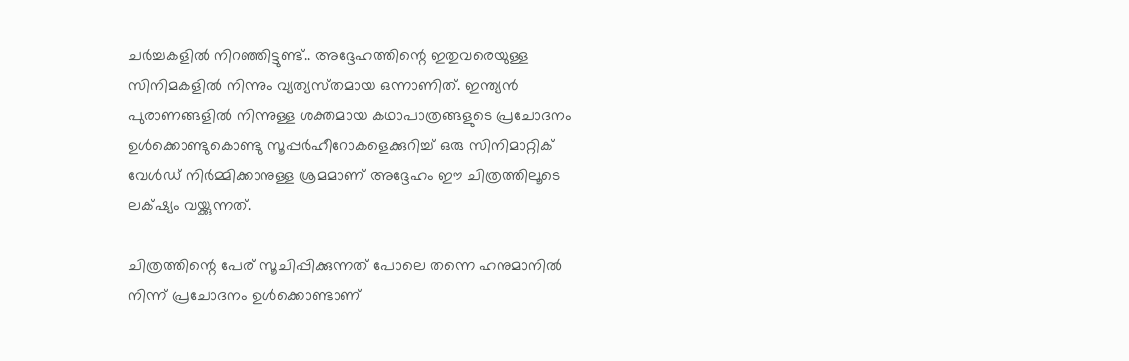ചർച്ചകളിൽ നിറഞ്ഞിട്ടുണ്ട്.. അദ്ദേഹത്തിന്റെ ഇതുവരെയുള്ള സിനിമകളിൽ നിന്നും വ്യത്യസ്‍തമായ ഒന്നാണിത്. ഇന്ത്യൻ പുരാണങ്ങളിൽ നിന്നുള്ള ശക്തമായ കഥാപാത്രങ്ങളുടെ പ്രചോദനം ഉൾക്കൊണ്ടുകൊണ്ടു സൂപ്പർഹീറോകളെക്കുറിച്ച് ഒരു സിനിമാറ്റിക് വേൾഡ് നിർമ്മിക്കാനുള്ള ശ്രമമാണ് അദ്ദേഹം ഈ ചിത്രത്തിലൂടെ ലക്‌ഷ്യം വയ്ക്കുന്നത്.

ചിത്രത്തിന്റെ പേര് സൂചിപ്പിക്കുന്നത് പോലെ തന്നെ ഹനുമാനിൽ നിന്ന് പ്രചോദനം ഉൾക്കൊണ്ടാണ്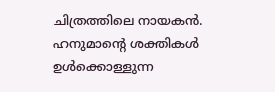ചിത്രത്തിലെ നായകൻ. ഹനുമാന്റെ ശക്തികൾ ഉൾക്കൊള്ളുന്ന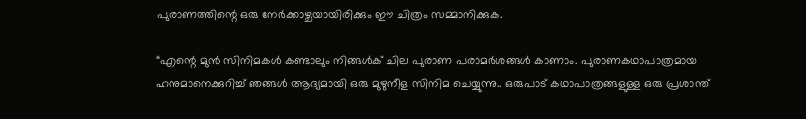പുരാണത്തിന്റെ ഒരു നേർക്കാഴ്ചയായിരിക്കും ഈ ചിത്രം സമ്മാനിക്കുക.

“എന്റെ മുൻ സിനിമകൾ കണ്ടാലും നിങ്ങൾക് ചില പുരാണ പരാമർശങ്ങൾ കാണാം. പുരാണകഥാപാത്രമായ ഹനുമാനെക്കുറിച്ച് ഞങ്ങൾ ആദ്യമായി ഒരു മുഴുനീള സിനിമ ചെയ്യുന്നു.. ഒരുപാട് കഥാപാത്രങ്ങളുള്ള ഒരു പ്രശാന്ത്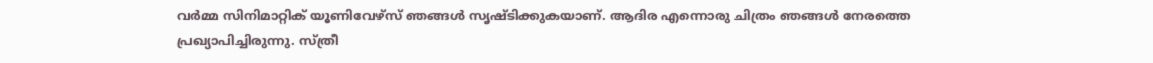വർമ്മ സിനിമാറ്റിക് യൂണിവേഴ്‌സ് ഞങ്ങൾ സൃഷ്ടിക്കുകയാണ്. ആദിര എന്നൊരു ചിത്രം ഞങ്ങൾ നേരത്തെ പ്രഖ്യാപിച്ചിരുന്നു. സ്ത്രീ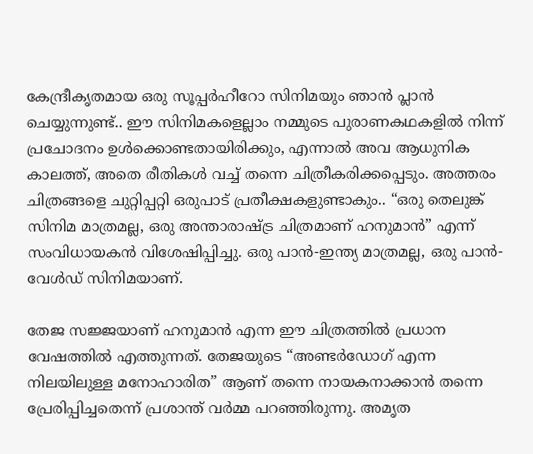കേന്ദ്രീകൃതമായ ഒരു സൂപ്പർഹീറോ സിനിമയും ഞാൻ പ്ലാൻ ചെയ്യുന്നുണ്ട്.. ഈ സിനിമകളെല്ലാം നമ്മുടെ പുരാണകഥകളിൽ നിന്ന് പ്രചോദനം ഉൾക്കൊണ്ടതായിരിക്കും, എന്നാൽ അവ ആധുനിക കാലത്ത്, അതെ രീതികൾ വച്ച് തന്നെ ചിത്രീകരിക്കപ്പെടും. അത്തരം ചിത്രങ്ങളെ ചുറ്റിപ്പറ്റി ഒരുപാട് പ്രതീക്ഷകളുണ്ടാകും.. “ഒരു തെലുങ്ക് സിനിമ മാത്രമല്ല, ഒരു അന്താരാഷ്ട്ര ചിത്രമാണ് ഹനുമാൻ” എന്ന് സംവിധായകൻ വിശേഷിപ്പിച്ചു. ഒരു പാൻ-ഇന്ത്യ മാത്രമല്ല, ഒരു പാൻ-വേൾഡ് സിനിമയാണ്.

തേജ സജ്ജയാണ് ഹനുമാൻ എന്ന ഈ ചിത്രത്തിൽ പ്രധാന വേഷത്തിൽ എത്തുന്നത്. തേജയുടെ “അണ്ടർഡോഗ് എന്ന നിലയിലുള്ള മനോഹാരിത” ആണ് തന്നെ നായകനാക്കാൻ തന്നെ പ്രേരിപ്പിച്ചതെന്ന് പ്രശാന്ത് വർമ്മ പറഞ്ഞിരുന്നു. അമൃത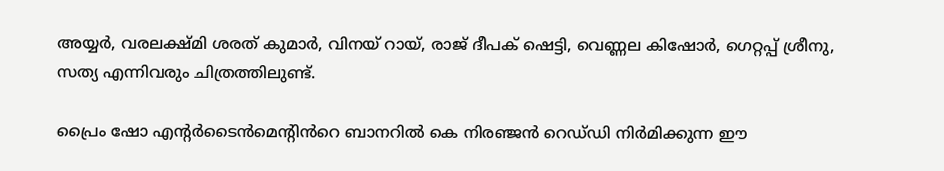അയ്യർ, വരലക്ഷ്മി ശരത് കുമാർ, വിനയ് റായ്, രാജ് ദീപക് ഷെട്ടി, വെണ്ണല കിഷോർ, ഗെറ്റപ്പ് ശ്രീനു, സത്യ എന്നിവരും ചിത്രത്തിലുണ്ട്.

പ്രൈം ഷോ എന്റർടൈൻമെന്റിൻറെ ബാനറിൽ കെ നിരഞ്ജൻ റെഡ്‌ഡി നിർമിക്കുന്ന ഈ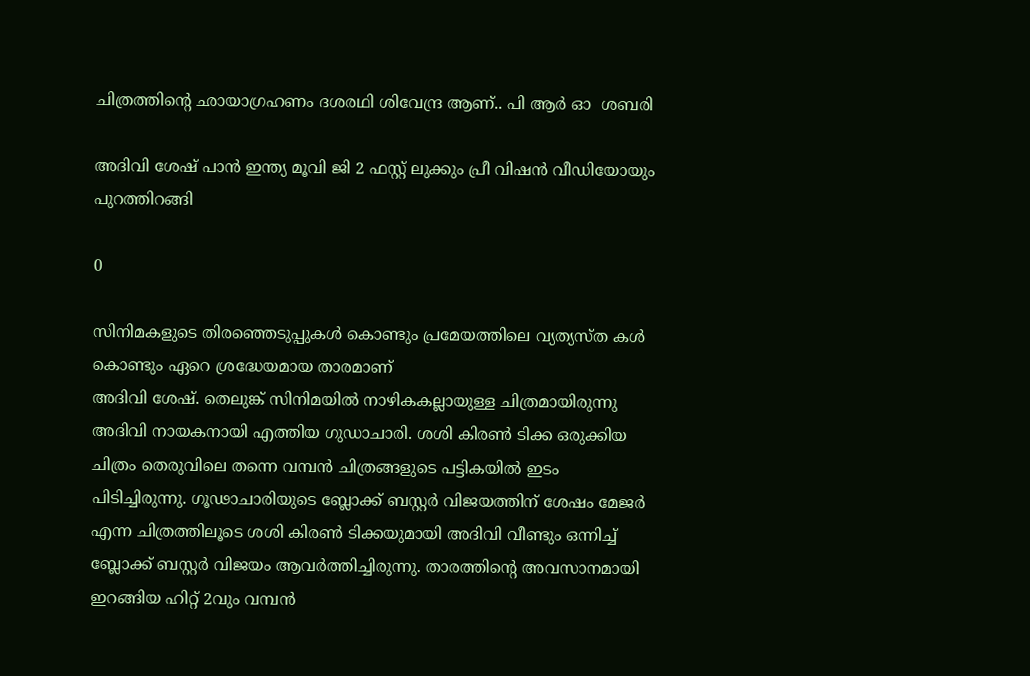ചിത്രത്തിന്റെ ഛായാഗ്രഹണം ദശരഥി ശിവേന്ദ്ര ആണ്.. പി ആർ ഓ  ശബരി

അദിവി ശേഷ് പാൻ ഇന്ത്യ മൂവി ജി 2 ഫസ്റ്റ് ലുക്കും പ്രീ വിഷൻ വീഡിയോയും പുറത്തിറങ്ങി

0

സിനിമകളുടെ തിരഞ്ഞെടുപ്പുകൾ കൊണ്ടും പ്രമേയത്തിലെ വ്യത്യസ്ത കൾ കൊണ്ടും ഏറെ ശ്രദ്ധേയമായ താരമാണ്
അദിവി ശേഷ്. തെലുങ്ക് സിനിമയിൽ നാഴികകല്ലായുള്ള ചിത്രമായിരുന്നു അദിവി നായകനായി എത്തിയ ഗുഡാചാരി. ശശി കിരൺ ടിക്ക ഒരുക്കിയ ചിത്രം തെരുവിലെ തന്നെ വമ്പൻ ചിത്രങ്ങളുടെ പട്ടികയിൽ ഇടം പിടിച്ചിരുന്നു. ഗൂഢാചാരിയുടെ ബ്ലോക്ക് ബസ്റ്റർ വിജയത്തിന് ശേഷം മേജർ എന്ന ചിത്രത്തിലൂടെ ശശി കിരൺ ടിക്കയുമായി അദിവി വീണ്ടും ഒന്നിച്ച് ബ്ലോക്ക് ബസ്റ്റർ വിജയം ആവർത്തിച്ചിരുന്നു. താരത്തിന്റെ അവസാനമായി ഇറങ്ങിയ ഹിറ്റ് 2വും വമ്പൻ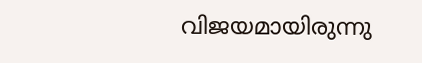വിജയമായിരുന്നു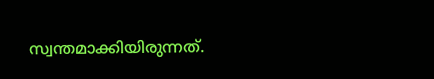സ്വന്തമാക്കിയിരുന്നത്.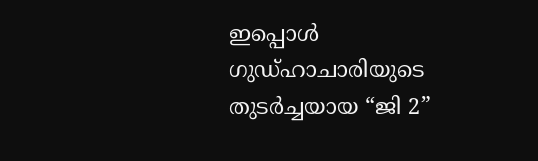ഇപ്പൊൾ ഗുഡ്ഹാചാരിയുടെ തുടർച്ചയായ “ജി 2”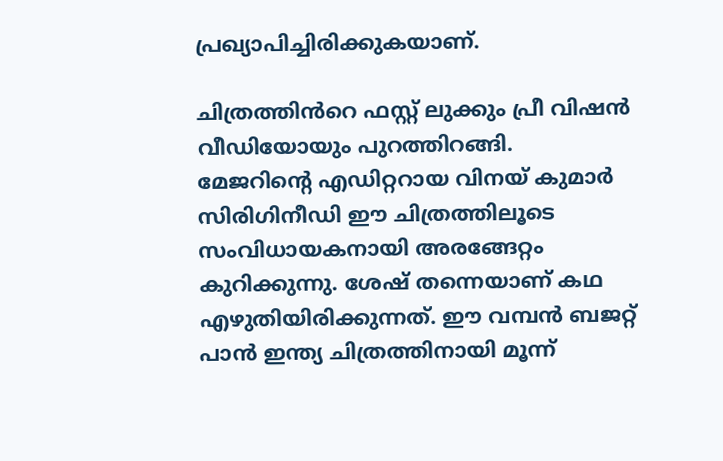പ്രഖ്യാപിച്ചിരിക്കുകയാണ്.

ചിത്രത്തിൻറെ ഫസ്റ്റ് ലുക്കും പ്രീ വിഷൻ വീഡിയോയും പുറത്തിറങ്ങി.
മേജറിന്റെ എഡിറ്ററായ വിനയ് കുമാർ സിരിഗിനീഡി ഈ ചിത്രത്തിലൂടെ സംവിധായകനായി അരങ്ങേറ്റം കുറിക്കുന്നു. ശേഷ് തന്നെയാണ് കഥ എഴുതിയിരിക്കുന്നത്. ഈ വമ്പൻ ബജറ്റ് പാൻ ഇന്ത്യ ചിത്രത്തിനായി മൂന്ന്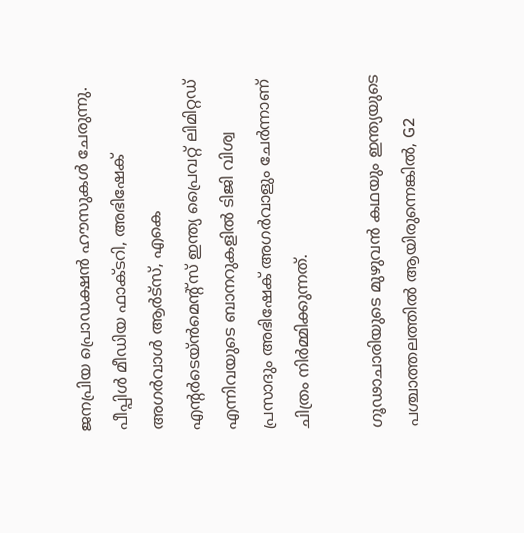ജനപ്രിയ പ്രൊഡക്ഷൻ ഹൗസുകൾ ചേരുന്നു. പീപ്പിൾ മീഡിയ ഫാക്ടറി, അഭിഷേക് അഗർവാൾ ആർട്സ്, എകെ എന്റർടെയ്ൻമെന്റ്സ് ഇന്ത്യ പ്രൈവറ്റ് ലിമിറ്റഡ് എന്നിവയുടെ ബാനറുകളിൽ ടിജി വിശ്വ പ്രസാദും അഭിഷേക് അഗർവാളും ചേർന്നാണ് ചിത്രം നിർമ്മിക്കുന്നത്.

ഗൂഢാചാരിയുടെ മുഴുവൻ കഥയും ഇന്ത്യയുടെ പശ്ചാത്തലത്തിൽ ആയിരുന്നെങ്കിൽ, G2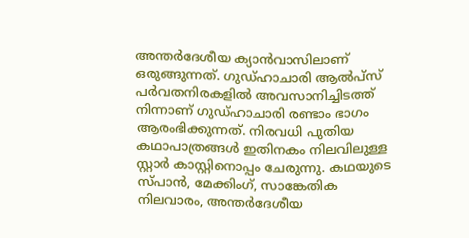അന്തർദേശീയ ക്യാൻവാസിലാണ് ഒരുങ്ങുന്നത്. ഗുഡ്ഹാചാരി ആൽപ്സ് പർവതനിരകളിൽ അവസാനിച്ചിടത്ത് നിന്നാണ് ഗുഡ്ഹാചാരി രണ്ടാം ഭാഗം ആരംഭിക്കുന്നത്. നിരവധി പുതിയ കഥാപാത്രങ്ങൾ ഇതിനകം നിലവിലുള്ള സ്റ്റാർ കാസ്റ്റിനൊപ്പം ചേരുന്നു. കഥയുടെ സ്‌പാൻ, മേക്കിംഗ്, സാങ്കേതിക നിലവാരം, അന്തർദേശീയ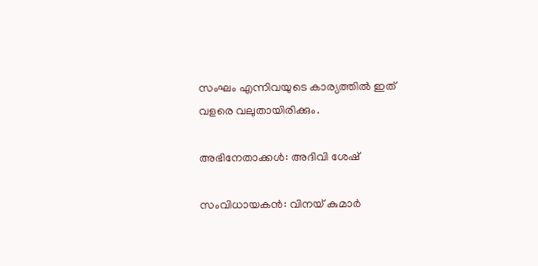സംഘം എന്നിവയുടെ കാര്യത്തിൽ ഇത് വളരെ വലുതായിരിക്കും.

അഭിനേതാക്കൾ: അദിവി ശേഷ്

സംവിധായകൻ: വിനയ് കുമാർ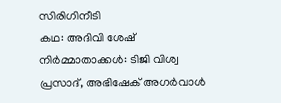സിരിഗിനീടി
കഥ: അദിവി ശേഷ്
നിർമ്മാതാക്കൾ: ടിജി വിശ്വ പ്രസാദ്, അഭിഷേക് അഗർവാൾ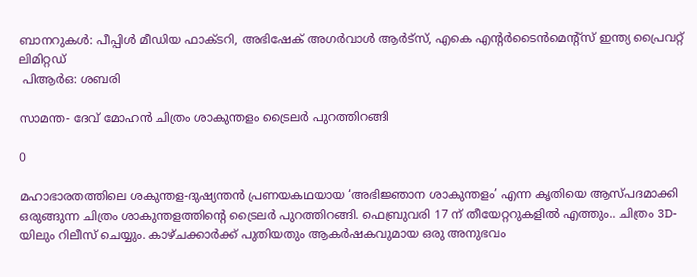ബാനറുകൾ: പീപ്പിൾ മീഡിയ ഫാക്ടറി, അഭിഷേക് അഗർവാൾ ആർട്സ്, എകെ എന്റർടൈൻമെന്റ്സ് ഇന്ത്യ പ്രൈവറ്റ് ലിമിറ്റഡ്
 പിആർഒ: ശബരി

സാമന്ത- ദേവ് മോഹൻ ചിത്രം ശാകുന്തളം ട്രൈലർ പുറത്തിറങ്ങി

0

മഹാഭാരതത്തിലെ ശകുന്തള-ദുഷ്യന്തൻ പ്രണയകഥയായ ‘അഭിജ്ഞാന ശാകുന്തളം’ എന്ന കൃതിയെ ആസ്പദമാക്കി ഒരുങ്ങുന്ന ചിത്രം ശാകുന്തളത്തിൻ്റെ ട്രൈലർ പുറത്തിറങ്ങി. ഫെബ്രുവരി 17 ന് തീയേറ്ററുകളിൽ എത്തും.. ചിത്രം 3D-യിലും റിലീസ് ചെയ്യും. കാഴ്ചക്കാർക്ക് പുതിയതും ആകർഷകവുമായ ഒരു അനുഭവം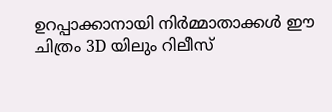ഉറപ്പാക്കാനായി നിർമ്മാതാക്കൾ ഈ ചിത്രം 3D യിലും റിലീസ്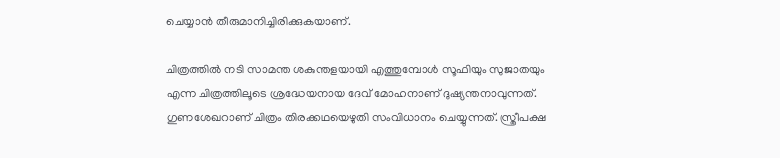ചെയ്യാൻ തീരുമാനിച്ചിരിക്കുകയാണ്.

ചിത്രത്തിൽ നടി സാമന്ത ശകുന്തളയായി എത്തുമ്പോൾ സൂഫിയും സുജാതയും എന്ന ചിത്രത്തിലൂടെ ശ്രദ്ധേയനായ ദേവ് മോഹനാണ് ദുഷ്യന്തനാവുന്നത്. ഗുണശേഖറാണ് ചിത്രം തിരക്കഥയെഴുതി സംവിധാനം ചെയ്യുന്നത്. സ്ത്രീപക്ഷ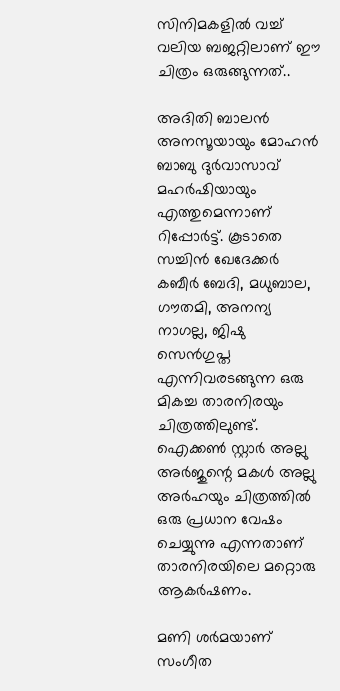സിനിമകളിൽ വച്ച് വലിയ ബജറ്റിലാണ് ഈ ചിത്രം ഒരുങ്ങുന്നത്..

അദിതി ബാലൻ അനസൂയായും മോഹൻ ബാബു ദുർവാസാവ് മഹർഷിയായും എത്തുമെന്നാണ് റിപ്പോർട്ട്. കൂടാതെ സച്ചിൻ ഖേദേക്കർ കബീർ ബേദി, മധുബാല, ഗൗതമി, അനന്യ നാഗല്ല, ജിഷു സെൻഗുപ്ത എന്നിവരടങ്ങുന്ന ഒരു മികച്ച താരനിരയും ചിത്രത്തിലുണ്ട്. ഐക്കൺ സ്റ്റാർ അല്ലു അർജുന്റെ മകൾ അല്ലു അർഹയും ചിത്രത്തിൽ ഒരു പ്രധാന വേഷം ചെയ്യുന്നു എന്നതാണ് താരനിരയിലെ മറ്റൊരു ആകർഷണം.

മണി ശർമയാണ് സംഗീത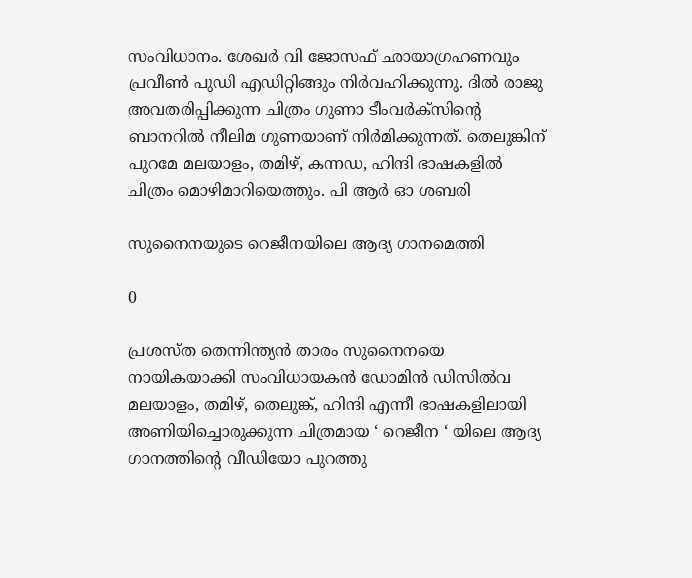സംവിധാനം. ശേഖർ വി ജോസഫ് ഛായാഗ്രഹണവും പ്രവീൺ പുഡി എഡിറ്റിങ്ങും നിർവഹിക്കുന്നു. ദിൽ രാജു അവതരിപ്പിക്കുന്ന ചിത്രം ഗുണാ ടീംവർക്സിന്റെ ബാനറിൽ നീലിമ ഗുണയാണ് നിർമിക്കുന്നത്. തെലുങ്കിന് പുറമേ മലയാളം, തമിഴ്, കന്നഡ, ഹിന്ദി ഭാഷകളിൽ ചിത്രം മൊഴിമാറിയെത്തും. പി ആർ ഓ ശബരി

സുനൈനയുടെ റെജീനയിലെ ആദ്യ ഗാനമെത്തി

0

പ്രശസ്ത തെന്നിന്ത്യൻ താരം സുനൈനയെ നായികയാക്കി സംവിധായകൻ ഡോമിൻ ഡിസിൽവ മലയാളം, തമിഴ്, തെലുങ്ക്, ഹിന്ദി എന്നീ ഭാഷകളിലായി അണിയിച്ചൊരുക്കുന്ന ചിത്രമായ ‘ റെജീന ‘ യിലെ ആദ്യ ഗാനത്തിൻ്റെ വീഡിയോ പുറത്തു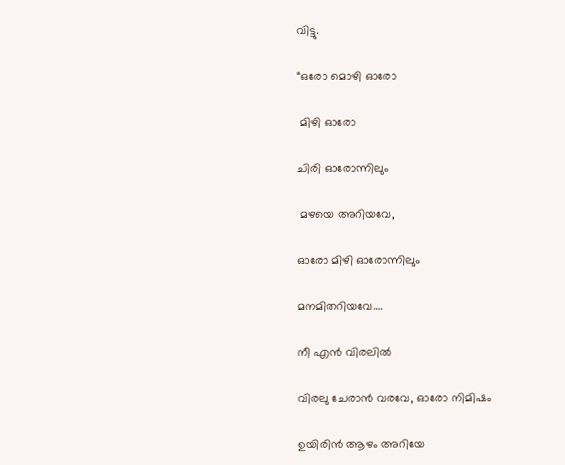വിട്ടു.

“ഒരോ മൊഴി ഓരോ

 മിഴി ഓരോ

ചിരി ഓരോന്നിലും

 മഴയെ അറിയവേ,

ഓരോ മിഴി ഓരോന്നിലും

മനമിതറിയവേ….

നീ എൻ വിരലിൽ

വിരലു ചേരാൻ വരവേ, ഓരോ നിമിഷം

ഉയിരിൻ ആഴം അറിയേ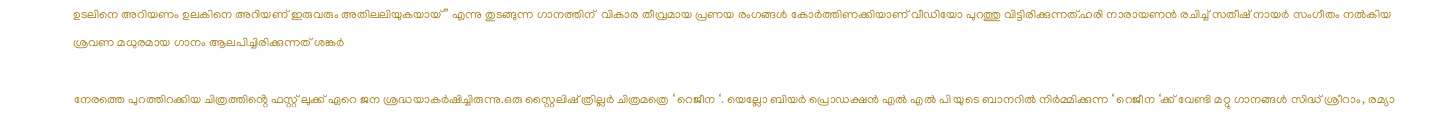ഉടലിനെ അറിയണം ഉലകിനെ അറിയണ് ഇരുവരും അതിലലിയുകയായ് ” എന്നു തുടങ്ങുന്ന ഗാനത്തിന്  വികാര തീവ്രമായ പ്രണയ രംഗങ്ങൾ കോർത്തിണക്കിയാണ് വീഡിയോ പുറത്തു വിട്ടിരിക്കുന്നത്.ഹരി നാരായണൻ രചിച്ച് സതീഷ് നായർ സംഗീതം നൽകിയ ശ്രവണ മധുരമായ ഗാനം ആലപിച്ചിരിക്കുന്നത് ശങ്കർ

നേരത്തെ പുറത്തിറക്കിയ ചിത്രത്തിൻ്റെ ഫസ്റ്റ് ലുക്ക് ഏറെ ജന ശ്രദ്ധയാകർഷിച്ചിരുന്നു.ഒരു സ്റ്റൈലിഷ് ത്രില്ലർ ചിത്രമത്രെ ‘ റെജീന ‘. യെല്ലോ ബിയർ പ്രൊഡക്ഷൻ എൽ എൽ പി യുടെ ബാനറിൽ നിർമ്മിക്കുന്ന ‘ റെജീന ‘ക്ക് വേണ്ടി മറ്റു ഗാനങ്ങൾ സിദ്ധ് ശ്രീറാം, രമ്യാ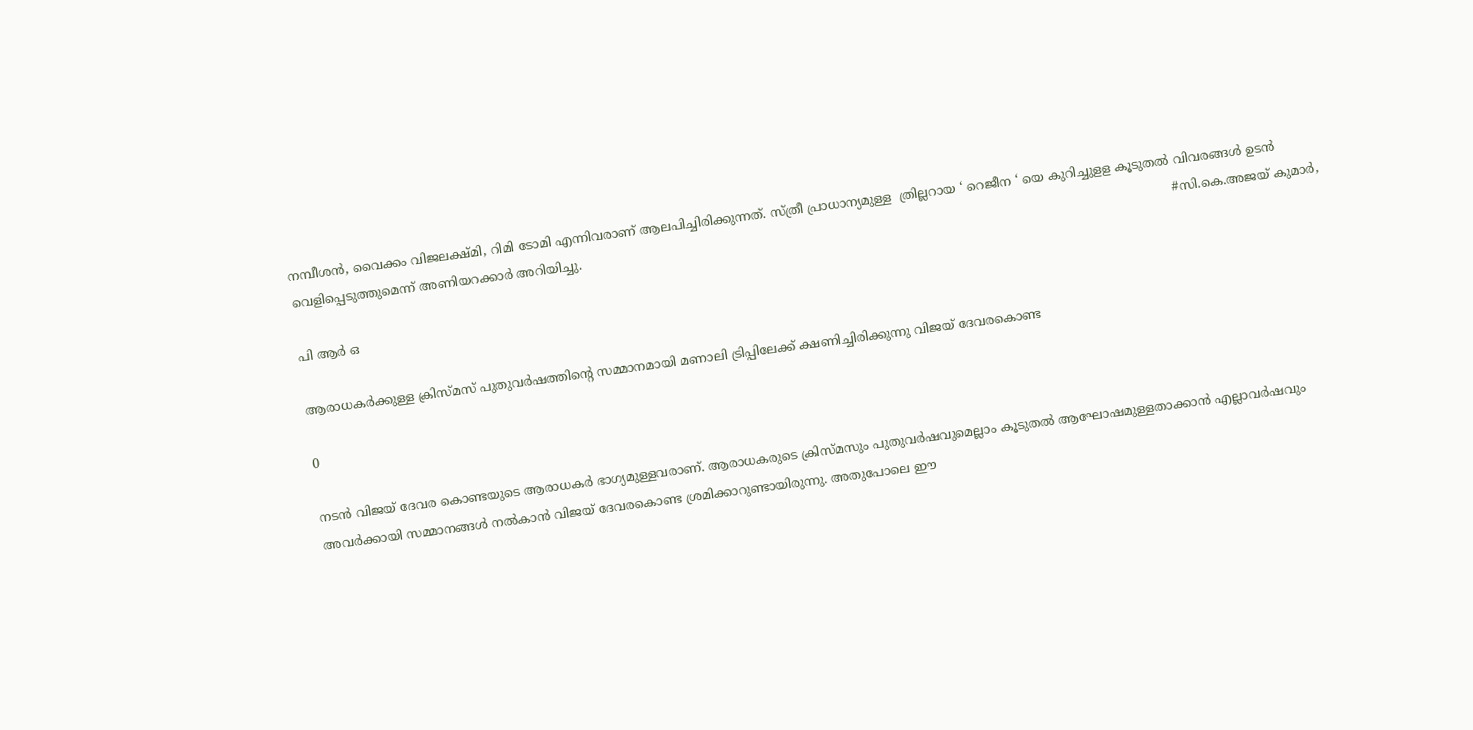നമ്പീശൻ, വൈക്കം വിജലക്ഷ്മി, റിമി ടോമി എന്നിവരാണ് ആലപിച്ചിരിക്കുന്നത്. സ്ത്രീ പ്രാധാന്യമുള്ള  ത്രില്ലറായ ‘ റെജീന ‘ യെ കുറിച്ചുളള കൂടുതൽ വിവരങ്ങൾ ഉടൻ വെളിപ്പെടുത്തുമെന്ന് അണിയറക്കാർ അറിയിച്ചു.                                                                                                                                                    #സി.കെ.അജയ് കുമാർ,

പി ആർ ഒ

ആരാധകർക്കുള്ള ക്രിസ്മസ് പുതുവർഷത്തിന്റെ സമ്മാനമായി മണാലി ട്രിപ്പിലേക്ക് ക്ഷണിച്ചിരിക്കുന്നു വിജയ് ദേവരകൊണ്ട

0

നടൻ വിജയ് ദേവര കൊണ്ടയുടെ ആരാധകർ ഭാഗ്യമുള്ളവരാണ്. ആരാധകരുടെ ക്രിസ്മസും പുതുവർഷവുമെല്ലാം കൂടുതൽ ആഘോഷമുള്ളതാക്കാൻ എല്ലാവർഷവും അവർക്കായി സമ്മാനങ്ങൾ നൽകാൻ വിജയ് ദേവരകൊണ്ട ശ്രമിക്കാറുണ്ടായിരുന്നു. അതുപോലെ ഈ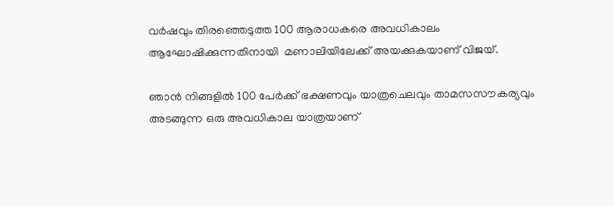വർഷവും തിരഞ്ഞെടുത്ത 100 ആരാധകരെ അവധികാലം ആഘോഷിക്കുന്നതിനായി  മണാലിയിലേക്ക് അയക്കുകയാണ് വിജയ്.

ഞാൻ നിങ്ങളിൽ 100 പേർക്ക് ഭക്ഷണവും യാത്രചെലവും താമസസൗകര്യവും അടങ്ങുന്ന ഒരു അവധികാല യാത്രയാണ്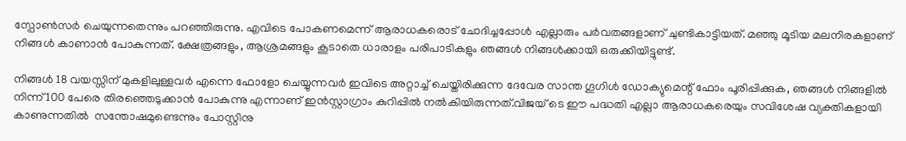സ്പോൺസർ ചെയുന്നതെന്നും പറഞ്ഞിരുന്നു. എവിടെ പോകണമെന്ന് ആരാധകരൊട് ചോദിച്ചപ്പോൾ എല്ലാരും പർവതങ്ങളാണ് ചുണ്ടികാട്ടിയത്. മഞ്ഞു മൂടിയ മലനിരകളാണ് നിങ്ങൾ കാണാൻ പോകുന്നത്. ക്ഷേത്രങ്ങളും, ആശ്രമങ്ങളും കൂടാതെ ധാരാളം പരിപാടികളും ഞങ്ങൾ നിങ്ങൾക്കായി ഒരുക്കിയിട്ടുണ്ട്.

നിങ്ങൾ 18 വയസ്സിന് മുകളിലുള്ളവർ എന്നെ ഫോളോ ചെയ്യുന്നവർ ഇവിടെ അറ്റാച്ച് ചെയ്തിരിക്കുന്ന ദേവേര സാന്ത ഗൂഗിൾ ഡോക്യുമെന്റ് ഫോം പൂരിപ്പിക്കുക, ഞങ്ങൾ നിങ്ങളിൽ നിന്ന് 100 പേരെ തിരഞ്ഞെടുക്കാൻ പോകുന്നു എന്നാണ് ഇൻസ്റ്റാഗ്രാം കുറിപ്പിൽ നൽകിയിരുന്നത്.വിജയ് ടെ ഈ പദ്ധതി എല്ലാ ആരാധകരെയും സവിശേഷ വ്യക്തികളായി കാണുന്നതിൽ  സന്തോഷമുണ്ടെന്നും പോസ്റ്റിനു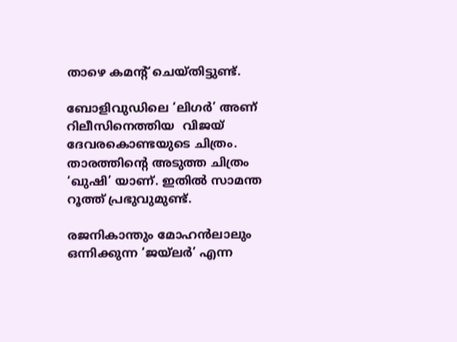താഴെ കമന്റ്‌ ചെയ്തിട്ടുണ്ട്.

ബോളിവുഡിലെ ‘ലിഗർ’ അണ് റിലീസിനെത്തിയ  വിജയ്  ദേവരകൊണ്ടയുടെ ചിത്രം. താരത്തിന്റെ അടുത്ത ചിത്രം ‘ഖുഷി’ യാണ്. ഇതിൽ സാമന്ത റൂത്ത് പ്രഭുവുമുണ്ട്.

രജനികാന്തും മോഹൻലാലും ഒന്നിക്കുന്ന ‘ജയ്ലർ’ എന്ന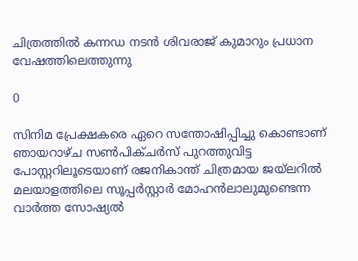ചിത്രത്തിൽ കന്നഡ നടൻ ശിവരാജ് കുമാറും പ്രധാന വേഷത്തിലെത്തുന്നു

0

സിനിമ പ്രേക്ഷകരെ ഏറെ സന്തോഷിപ്പിച്ചു കൊണ്ടാണ് ഞായറാഴ്ച സൺപിക്ചർസ് പുറത്തുവിട്ട പോസ്റ്ററിലൂടെയാണ് രജനികാന്ത് ചിത്രമായ ജയ്ലറിൽ മലയാളത്തിലെ സൂപ്പർസ്റ്റാർ മോഹൻലാലുമുണ്ടെന്ന വാർത്ത സോഷ്യൽ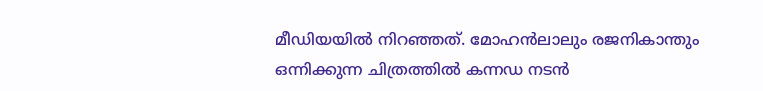മീഡിയയിൽ നിറഞ്ഞത്. മോഹൻലാലും രജനികാന്തും ഒന്നിക്കുന്ന ചിത്രത്തിൽ കന്നഡ നടൻ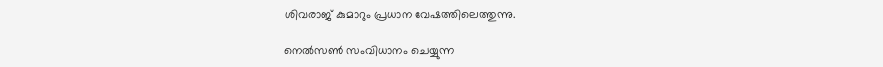ശിവരാജ് കുമാറും പ്രധാന വേഷത്തിലെത്തുന്നു.

നെൽസൺ സംവിധാനം ചെയ്യുന്ന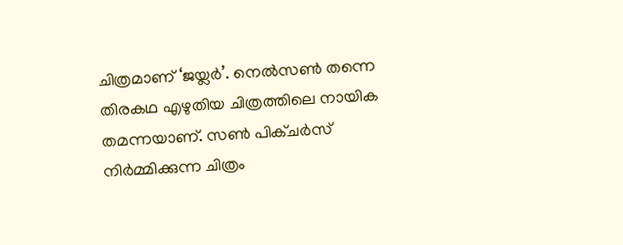ചിത്രമാണ് ‘ജയ്ലർ’. നെൽസൺ തന്നെ തിരകഥ എഴുതിയ ചിത്രത്തിലെ നായിക തമന്നയാണ്. സൺ പിക്ചർസ് നിർമ്മിക്കുന്ന ചിത്രം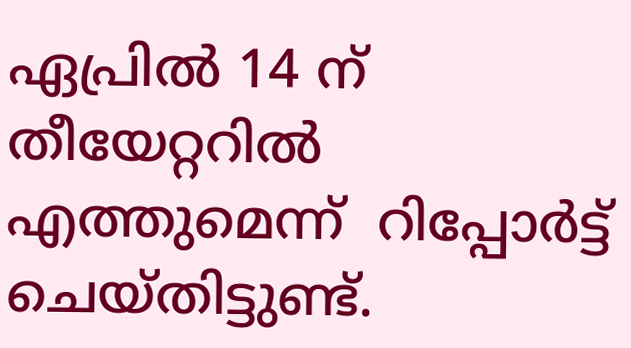ഏപ്രിൽ 14 ന് തീയേറ്ററിൽ എത്തുമെന്ന്  റിപ്പോർട്ട്‌ ചെയ്തിട്ടുണ്ട്.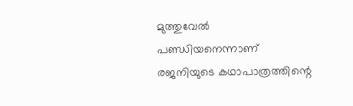മുത്തുവേൽ പണ്ഡിയനെന്നാണ് രജനിയുടെ കഥാപാത്രത്തിന്റെ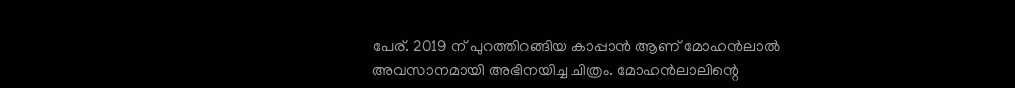പേര്. 2019 ന് പുറത്തിറങ്ങിയ കാപ്പാൻ ആണ് മോഹൻലാൽ അവസാനമായി അഭിനയിച്ച ചിത്രം. മോഹൻലാലിന്റെ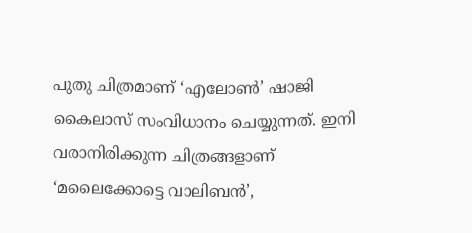പുതു ചിത്രമാണ് ‘എലോൺ’ ഷാജി കൈലാസ് സംവിധാനം ചെയ്യുന്നത്. ഇനി വരാനിരിക്കുന്ന ചിത്രങ്ങളാണ്  ‘മലൈക്കോട്ടെ വാലിബൻ’,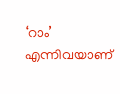‘റാം’ എന്നിവയാണ്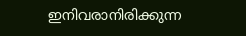ഇനിവരാനിരിക്കുന്ന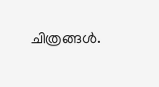ചിത്രങ്ങൾ.